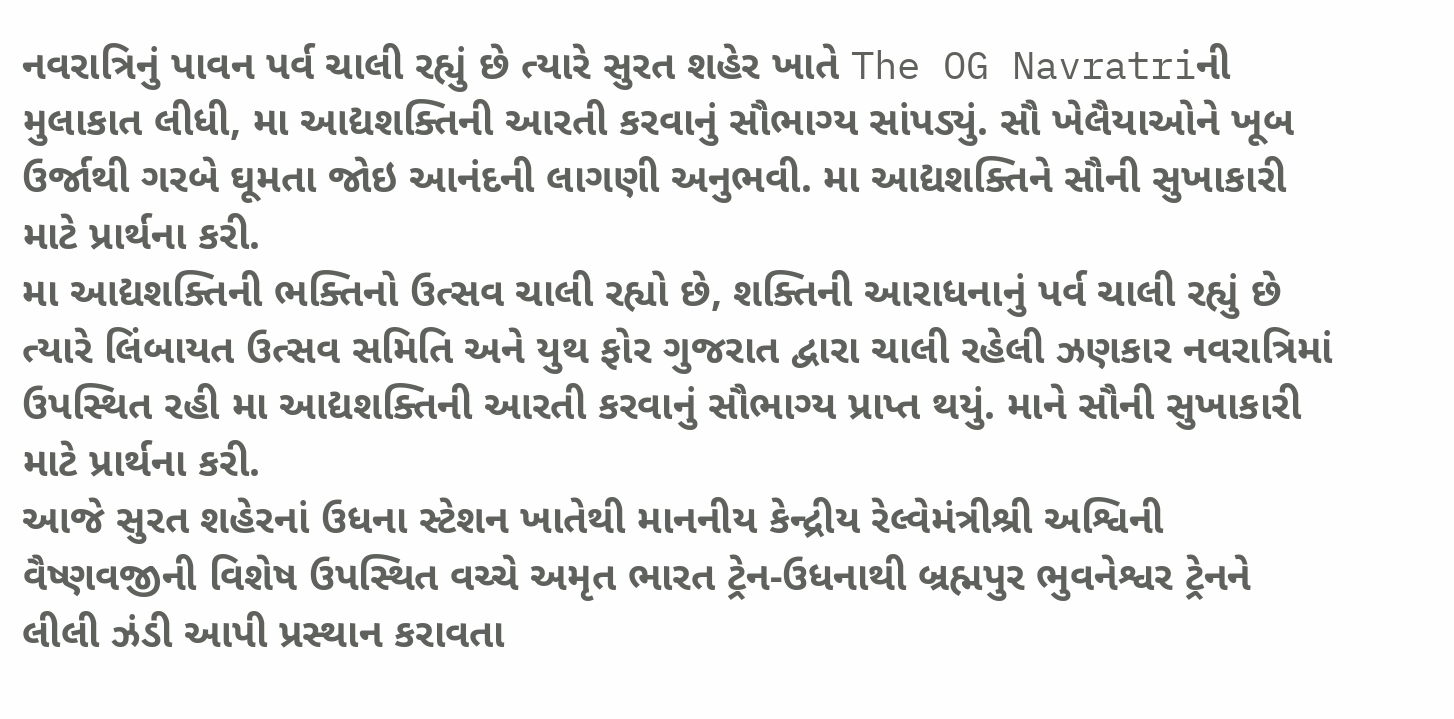નવરાત્રિનું પાવન પર્વ ચાલી રહ્યું છે ત્યારે સુરત શહેર ખાતે The OG Navratriની મુલાકાત લીધી, મા આદ્યશક્તિની આરતી કરવાનું સૌભાગ્ય સાંપડ્યું. સૌ ખેલૈયાઓને ખૂબ ઉર્જાથી ગરબે ઘૂમતા જોઇ આનંદની લાગણી અનુભવી. મા આદ્યશક્તિને સૌની સુખાકારી માટે પ્રાર્થના કરી.
મા આદ્યશક્તિની ભક્તિનો ઉત્સવ ચાલી રહ્યો છે, શક્તિની આરાધનાનું પર્વ ચાલી રહ્યું છે ત્યારે લિંબાયત ઉત્સવ સમિતિ અને યુથ ફોર ગુજરાત દ્વારા ચાલી રહેલી ઝણકાર નવરાત્રિમાં ઉપસ્થિત રહી મા આદ્યશક્તિની આરતી કરવાનું સૌભાગ્ય પ્રાપ્ત થયું. માને સૌની સુખાકારી માટે પ્રાર્થના કરી.
આજે સુરત શહેરનાં ઉધના સ્ટેશન ખાતેથી માનનીય કેન્દ્રીય રેલ્વેમંત્રીશ્રી અશ્વિની વૈષ્ણવજીની વિશેષ ઉપસ્થિત વચ્ચે અમૃત ભારત ટ્રેન-ઉધનાથી બ્રહ્મપુર ભુવનેશ્વર ટ્રેનને લીલી ઝંડી આપી પ્રસ્થાન કરાવતા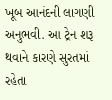ખૂબ આનંદની લાગણી અનુભવી. આ ટ્રેન શરૂ થવાને કારણે સુરતમાં રહેતા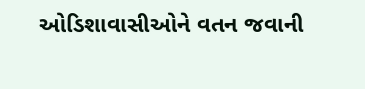ઓડિશાવાસીઓને વતન જવાની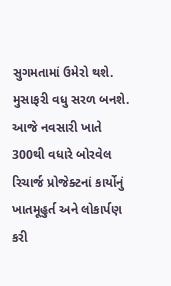સુગમતામાં ઉમેરો થશે. મુસાફરી વધુ સરળ બનશે.
આજે નવસારી ખાતે 300થી વધારે બોરવેલ રિચાર્જ પ્રોજેક્ટનાં કાર્યોનું ખાતમૂહુર્ત અને લોકાર્પણ કરી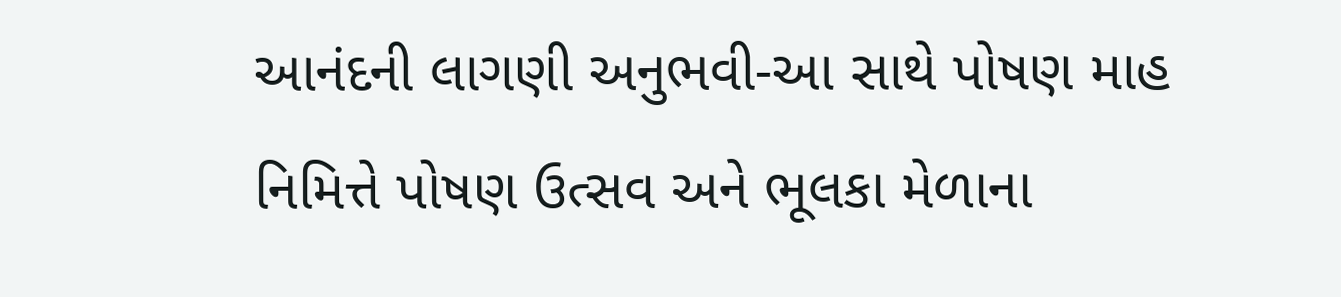આનંદની લાગણી અનુભવી-આ સાથે પોષણ માહ નિમિત્તે પોષણ ઉત્સવ અને ભૂલકા મેળાના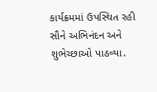કાર્યક્રમમાં ઉપસ્થિત રહી સૌને અભિનંદન અને શુભેચ્છાઓ પાઠવ્યા.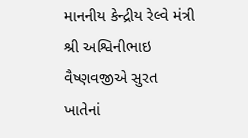માનનીય કેન્દ્રીય રેલ્વે મંત્રી શ્રી અશ્વિનીભાઇ વૈષ્ણવજીએ સુરત ખાતેનાં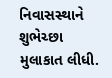નિવાસસ્થાને શુભેચ્છા મુલાકાત લીધી.